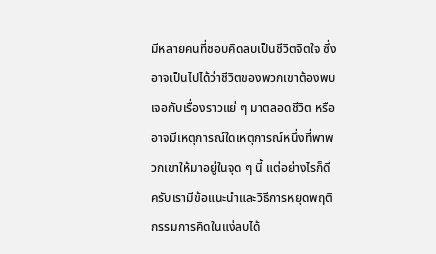มีหลายคนที่ชอบคิดลบเป็นชีวิตจิตใจ ซึ่งอาจเป็นไปได้ว่าชีวิตของพวกเขาต้องพบเจอกับเรื่องราวแย่ ๆ มาตลอดชีวิต หรืออาจมีเหตุการณ์ใดเหตุการณ์หนึ่งที่พาพวกเขาให้มาอยู่ในจุด ๆ นี้ แต่อย่างไรก็ดีครับเรามีข้อแนะนำและวิธีการหยุดพฤติกรรมการคิดในแง่ลบได้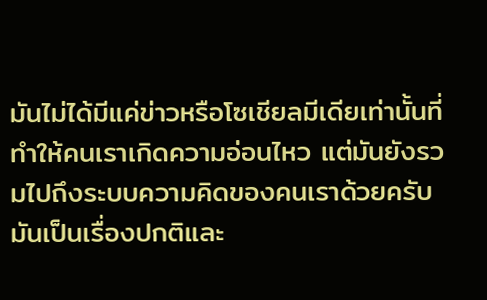มันไม่ได้มีแค่ข่าวหรือโซเชียลมีเดียเท่านั้นที่ทำให้คนเราเกิดความอ่อนไหว แต่มันยังรวมไปถึงระบบความคิดของคนเราด้วยครับ
มันเป็นเรื่องปกติและ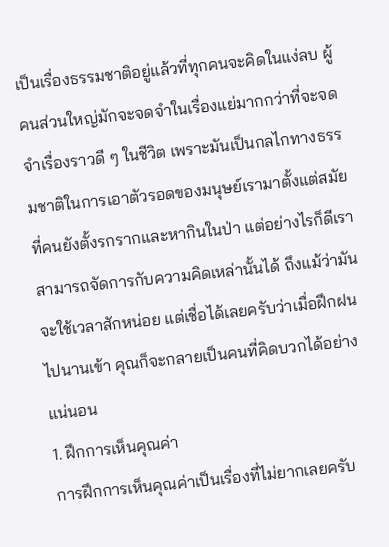เป็นเรื่องธรรมชาติอยู่แล้วที่ทุกคนจะคิดในแง่ลบ ผู้คนส่วนใหญ่มักจะจดจำในเรื่องแย่มากกว่าที่จะจดจำเรื่องราวดี ๆ ในชีวิต เพราะมันเป็นกลไกทางธรรมชาติในการเอาตัวรอดของมนุษย์เรามาตั้งแต่สมัยที่คนยังตั้งรกรากและหากินในป่า แต่อย่างไรก็ดีเราสามารถจัดการกับความคิดเหล่านั้นได้ ถึงแม้ว่ามันจะใช้เวลาสักหน่อย แต่เชื่อได้เลยครับว่าเมื่อฝึกฝนไปนานเข้า คุณก็จะกลายเป็นคนที่คิดบวกได้อย่างแน่นอน
1. ฝึกการเห็นคุณค่า
การฝึกการเห็นคุณค่าเป็นเรื่องที่ไม่ยากเลยครับ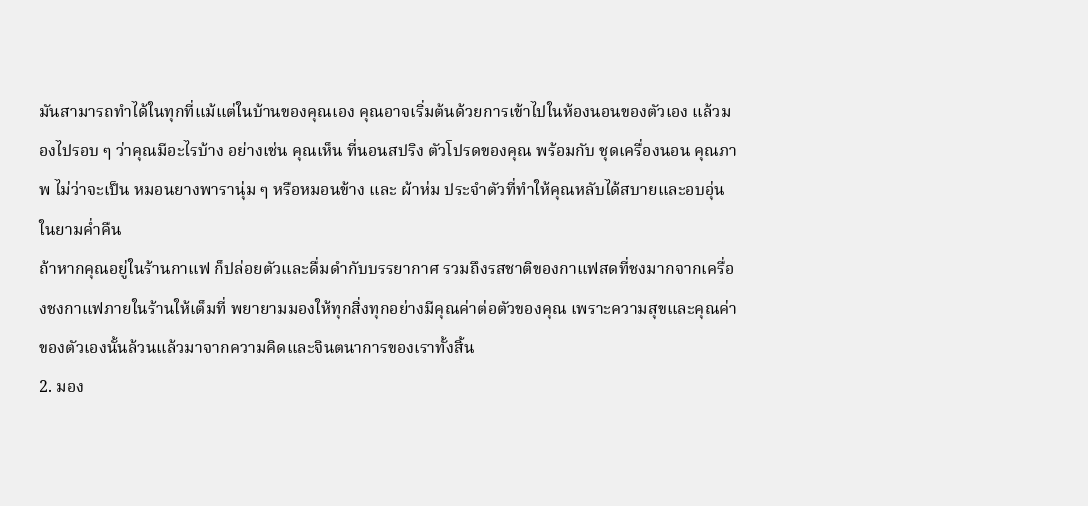มันสามารถทำได้ในทุกที่แม้แต่ในบ้านของคุณเอง คุณอาจเริ่มต้นด้วยการเข้าไปในห้องนอนของตัวเอง แล้วมองไปรอบ ๆ ว่าคุณมีอะไรบ้าง อย่างเช่น คุณเห็น ที่นอนสปริง ตัวโปรดของคุณ พร้อมกับ ชุดเครื่องนอน คุณภาพ ไม่ว่าจะเป็น หมอนยางพารานุ่ม ๆ หรือหมอนข้าง และ ผ้าห่ม ประจำตัวที่ทำให้คุณหลับได้สบายและอบอุ่นในยามค่ำคืน
ถ้าหากคุณอยู่ในร้านกาแฟ ก็ปล่อยตัวและดื่มดำกับบรรยากาศ รวมถึงรสชาติของกาแฟสดที่ชงมากจากเครื่องชงกาแฟภายในร้านให้เต็มที่ พยายามมองให้ทุกสิ่งทุกอย่างมีคุณค่าต่อตัวของคุณ เพราะความสุขและคุณค่าของตัวเองนั้นล้วนแล้วมาจากความคิดและจินตนาการของเราทั้งสิ้น
2. มอง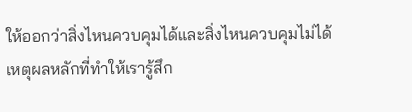ให้ออกว่าสิ่งไหนควบคุมได้และสิ่งไหนควบคุมไม่ได้
เหตุผลหลักที่ทำให้เรารู้สึก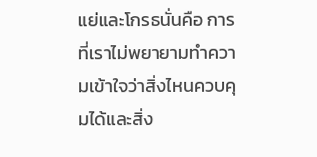แย่และโกรธนั่นคือ การที่เราไม่พยายามทำความเข้าใจว่าสิ่งไหนควบคุมได้และสิ่ง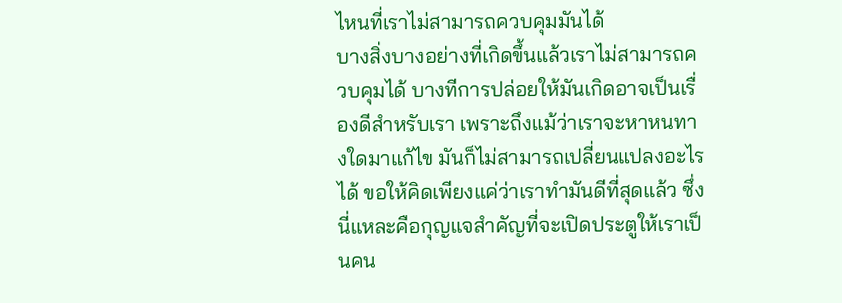ไหนที่เราไม่สามารถควบคุมมันได้
บางสิ่งบางอย่างที่เกิดขึ้นแล้วเราไม่สามารถควบคุมได้ บางทีการปล่อยให้มันเกิดอาจเป็นเรื่องดีสำหรับเรา เพราะถึงแม้ว่าเราจะหาหนทางใดมาแก้ไข มันก็ไม่สามารถเปลี่ยนแปลงอะไรได้ ขอให้คิดเพียงแค่ว่าเราทำมันดีที่สุดแล้ว ซึ่งนี่แหละคือกุญแจสำคัญที่จะเปิดประตูให้เราเป็นคน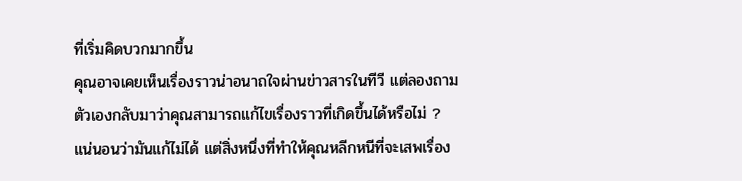ที่เริ่มคิดบวกมากขึ้น
คุณอาจเคยเห็นเรื่องราวน่าอนาถใจผ่านข่าวสารในทีวี แต่ลองถามตัวเองกลับมาว่าคุณสามารถแก้ไขเรื่องราวที่เกิดขึ้นได้หรือไม่ ? แน่นอนว่ามันแก้ไม่ได้ แต่สิ่งหนึ่งที่ทำให้คุณหลีกหนีที่จะเสพเรื่อง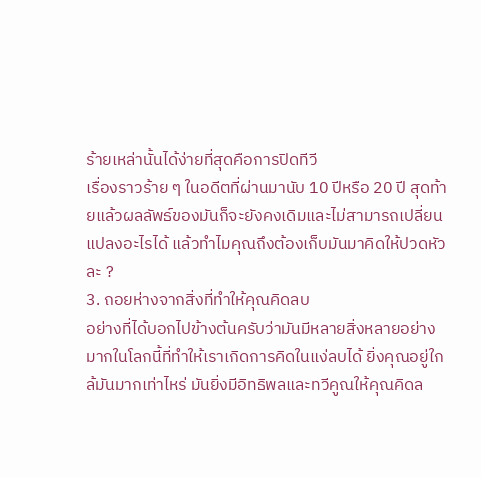ร้ายเหล่านั้นได้ง่ายที่สุดคือการปิดทีวี
เรื่องราวร้าย ๆ ในอดีตที่ผ่านมานับ 10 ปีหรือ 20 ปี สุดท้ายแล้วผลลัพธ์ของมันก็จะยังคงเดิมและไม่สามารถเปลี่ยนแปลงอะไรได้ แล้วทำไมคุณถึงต้องเก็บมันมาคิดให้ปวดหัวละ ?
3. ถอยห่างจากสิ่งที่ทำให้คุณคิดลบ
อย่างที่ได้บอกไปข้างต้นครับว่ามันมีหลายสิ่งหลายอย่างมากในโลกนี้ที่ทำให้เราเกิดการคิดในแง่ลบได้ ยิ่งคุณอยู่ใกล้มันมากเท่าไหร่ มันยิ่งมีอิทธิพลและทวีคูณให้คุณคิดล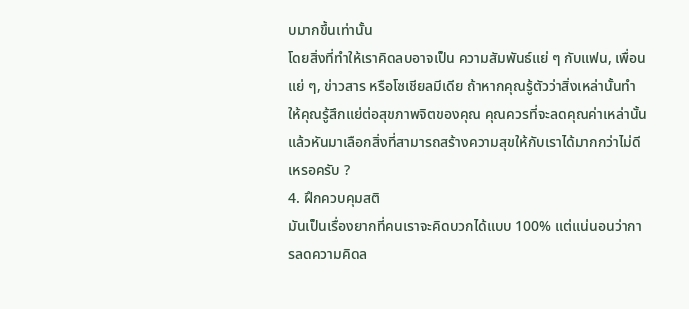บมากขึ้นเท่านั้น
โดยสิ่งที่ทำให้เราคิดลบอาจเป็น ความสัมพันธ์แย่ ๆ กับแฟน, เพื่อนแย่ ๆ, ข่าวสาร หรือโซเชียลมีเดีย ถ้าหากคุณรู้ตัวว่าสิ่งเหล่านั้นทำให้คุณรู้สึกแย่ต่อสุขภาพจิตของคุณ คุณควรที่จะลดคุณค่าเหล่านั้น แล้วหันมาเลือกสิ่งที่สามารถสร้างความสุขให้กับเราได้มากกว่าไม่ดีเหรอครับ ?
4. ฝึกควบคุมสติ
มันเป็นเรื่องยากที่คนเราจะคิดบวกได้แบบ 100% แต่แน่นอนว่าการลดความคิดล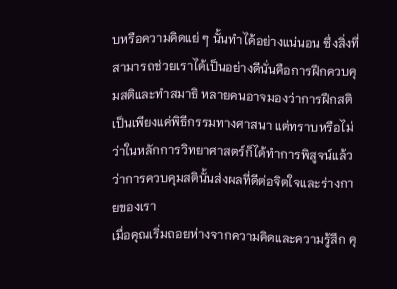บหรือความคิดแย่ ๆ นั้นทำได้อย่างแน่นอน ซึ่งสิ่งที่สามารถช่วยเราได้เป็นอย่างดีนั่นคือการฝึกควบคุมสติและทำสมาธิ หลายคนอาจมองว่าการฝึกสติเป็นเพียงแค่พิธีกรรมทางศาสนา แต่ทราบหรือไม่ว่าในหลักการวิทยาศาสตร์ก็ได้ทำการพิสูจน์แล้วว่าการควบคุมสตินั้นส่งผลที่ดีต่อจิตใจและร่างกายของเรา
เมื่อคุณเริ่มถอยห่างจากความคิดและความรู้สึก คุ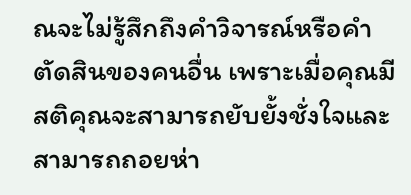ณจะไม่รู้สึกถึงคำวิจารณ์หรือคำตัดสินของคนอื่น เพราะเมื่อคุณมีสติคุณจะสามารถยับยั้งชั่งใจและสามารถถอยห่า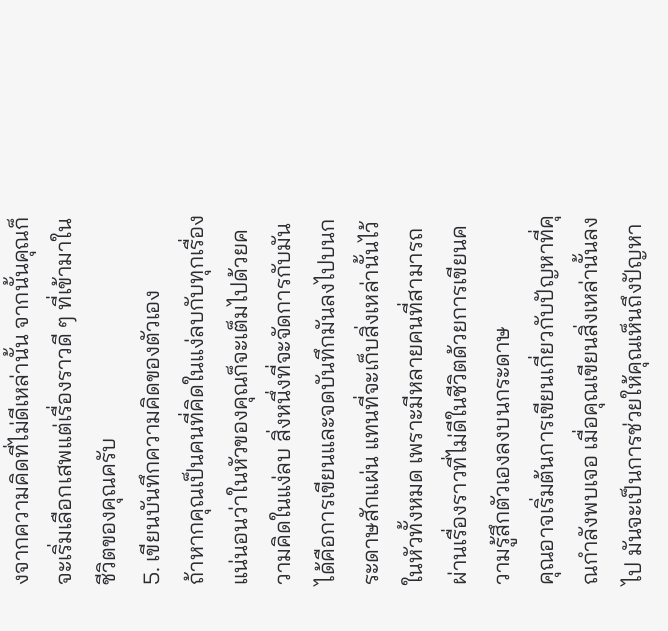งจากความคิดที่ไม่ดีเหล่านั้น จากนั้นคุณก็จะเริ่มเลือกเสพแต่เรื่องราวดี ๆ ที่เข้ามาในชีวิตของคุณครับ
5. เขียนบันทึกความคิดของตัวเอง
ถ้าหากคุณเป็นคนที่คิดในแง่ลบกับทุกเรื่อง แน่นอนว่าในหัวของคุณก็จะเต็มไปด้วยความคิดในแง่ลบ สิ่งหนึ่งที่จะจัดการกับมันได้คือการเขียนและจดบันทึกมันลงไปบนกระดาษสักแผ่น แทนที่จะเก็บสิ่งเหล่านั้นไว้ในหัวทั้งหมด เพราะมีหลายคนที่สามารถผ่านเรื่องราวที่ไม่ดีในชีวิตด้วยการเขียนความรู้สึกตัวเองลงบนกระดาษ
คุณอาจเริ่มต้นการเขียนเกี่ยวกับปัญหาที่คุณกำลังพบเจอ เมื่อคุณเขียนสิ่งเหล่านั้นลงไป มันจะเป็นการช่วยให้คุณเห็นถึงปัญหา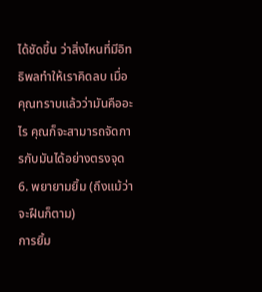ได้ชัดขึ้น ว่าสิ่งไหนที่มีอิทธิพลทำให้เราคิดลบ เมื่อคุณทราบแล้วว่ามันคืออะไร คุณก็จะสามารถจัดการกับมันได้อย่างตรงจุด
6. พยายามยิ้ม (ถึงแม้ว่าจะฝืนก็ตาม)
การยิ้ม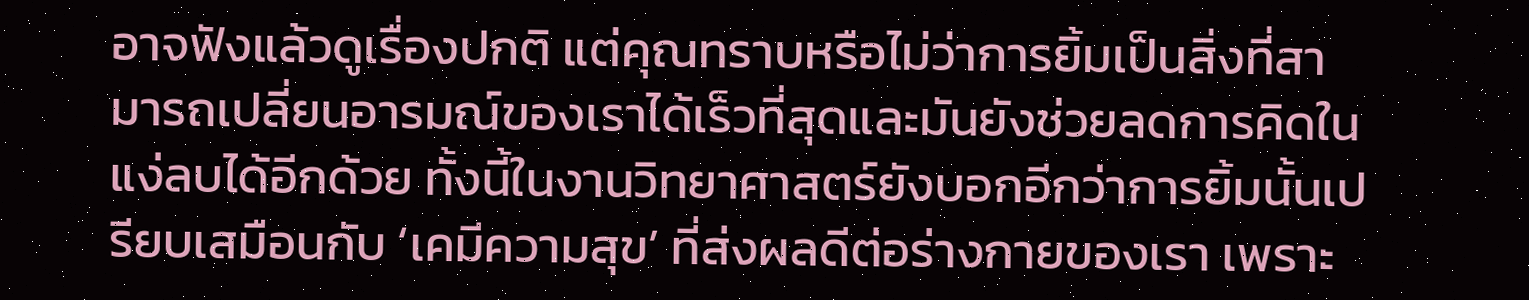อาจฟังแล้วดูเรื่องปกติ แต่คุณทราบหรือไม่ว่าการยิ้มเป็นสิ่งที่สามารถเปลี่ยนอารมณ์ของเราได้เร็วที่สุดและมันยังช่วยลดการคิดในแง่ลบได้อีกด้วย ทั้งนี้ในงานวิทยาศาสตร์ยังบอกอีกว่าการยิ้มนั้นเปรียบเสมือนกับ ‘เคมีความสุข’ ที่ส่งผลดีต่อร่างกายของเรา เพราะ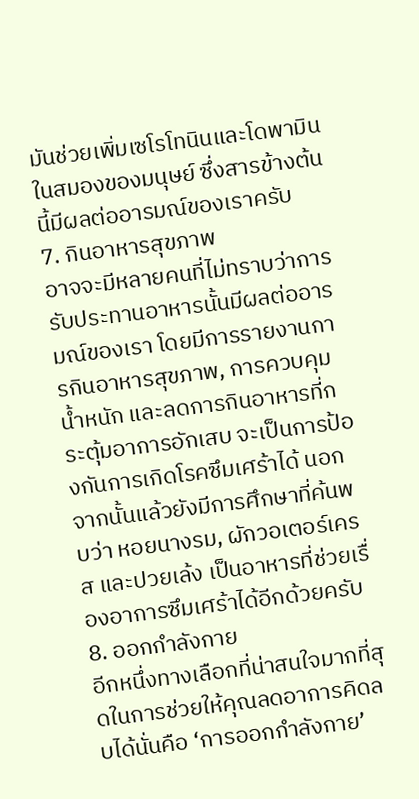มันช่วยเพิ่มเซโรโทนินและโดพามินในสมองของมนุษย์ ซึ่งสารข้างต้นนี้มีผลต่ออารมณ์ของเราครับ
7. กินอาหารสุขภาพ
อาจจะมีหลายคนที่ไม่ทราบว่าการรับประทานอาหารนั้นมีผลต่ออารมณ์ของเรา โดยมีการรายงานการกินอาหารสุขภาพ, การควบคุมน้ำหนัก และลดการกินอาหารที่กระตุ้มอาการอักเสบ จะเป็นการป้องกันการเกิดโรคซึมเศร้าได้ นอกจากนั้นแล้วยังมีการศึกษาที่ค้นพบว่า หอยนางรม, ผักวอเตอร์เครส และปวยเล้ง เป็นอาหารที่ช่วยเรื่องอาการซึมเศร้าได้อีกด้วยครับ
8. ออกกำลังกาย
อีกหนึ่งทางเลือกที่น่าสนใจมากที่สุดในการช่วยให้คุณลดอาการคิดลบได้นั่นคือ ‘การออกกำลังกาย’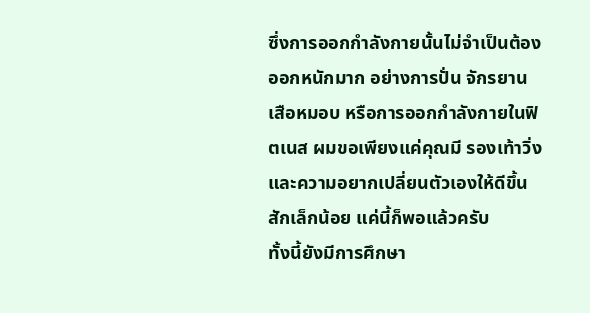ซึ่งการออกกำลังกายนั้นไม่จำเป็นต้องออกหนักมาก อย่างการปั่น จักรยานเสือหมอบ หรือการออกกำลังกายในฟิตเนส ผมขอเพียงแค่คุณมี รองเท้าวิ่ง และความอยากเปลี่ยนตัวเองให้ดีขึ้นสักเล็กน้อย แค่นี้ก็พอแล้วครับ
ทั้งนี้ยังมีการศึกษา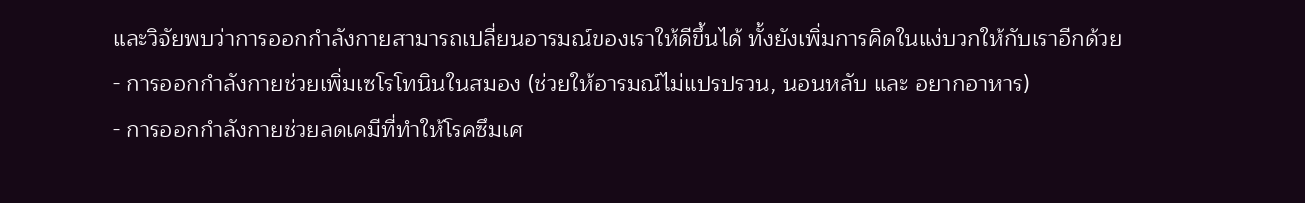และวิจัยพบว่าการออกกำลังกายสามารถเปลี่ยนอารมณ์ของเราให้ดีขึ้นได้ ทั้งยังเพิ่มการคิดในแง่บวกให้กับเราอีกด้วย
- การออกกำลังกายช่วยเพิ่มเซโรโทนินในสมอง (ช่วยให้อารมณ์ไม่แปรปรวน, นอนหลับ และ อยากอาหาร)
- การออกกำลังกายช่วยลดเคมีที่ทำให้โรคซึมเศ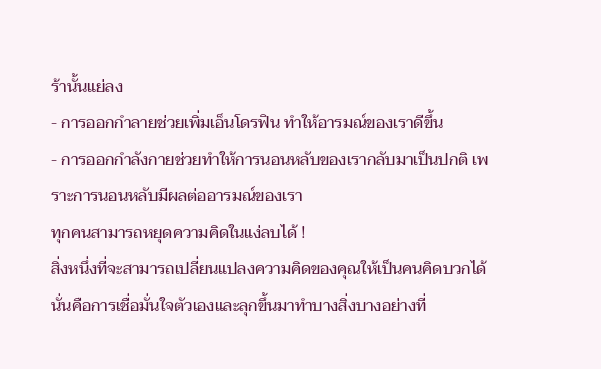ร้านั้นแย่ลง
- การออกกำลายช่วยเพิ่มเอ็นโดรฟิน ทำให้อารมณ์ของเราดีขึ้น
- การออกกำลังกายช่วยทำให้การนอนหลับของเรากลับมาเป็นปกติ เพราะการนอนหลับมีผลต่ออารมณ์ของเรา
ทุกคนสามารถหยุดความคิดในแง่ลบได้ !
สิ่งหนึ่งที่จะสามารถเปลี่ยนแปลงความคิดของคุณให้เป็นคนคิดบวกได้ นั่นคือการเชื่อมั่นใจตัวเองและลุกขึ้นมาทำบางสิ่งบางอย่างที่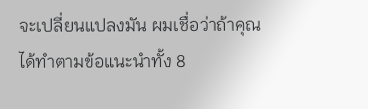จะเปลี่ยนแปลงมัน ผมเชื่อว่าถ้าคุณได้ทำตามข้อแนะนำทั้ง 8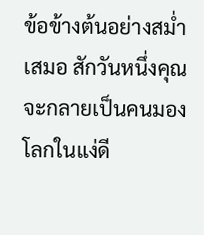ข้อข้างต้นอย่างสม่ำเสมอ สักวันหนึ่งคุณจะกลายเป็นคนมองโลกในแง่ดี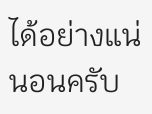ได้อย่างแน่นอนครับ